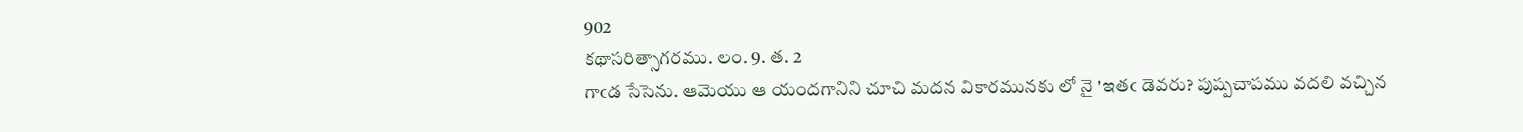902
కథాసరిత్సాగరము. లం. 9. త. 2
గాఁడ సేసెను. ఆమెయు ఆ యందగానిని చూచి మదన వికారమునకు లో నై 'ఇతఁ డెవరు? పుష్పచాపము వదలి వచ్చిన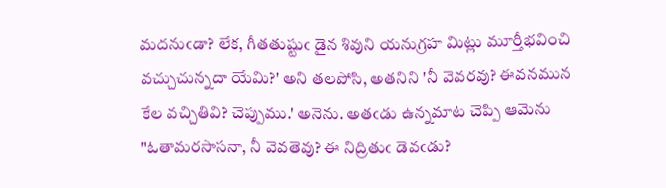మదనుఁడా? లేక, గీతతుష్టుఁ డైన శివుని యనుగ్రహ మిట్లు మూర్తీభవించి వచ్చుచున్నదా యేమి?' అని తలపోసి, అతనిని 'నీ వెవరవు? ఈవనమున కేల వచ్చితివి? చెప్పుము.' అనెను. అతఁడు ఉన్నమాట చెప్పి ఆమెను "ఓతామరసాసనా, నీ వెవతెవు? ఈ నిద్రితుఁ డెవఁడు?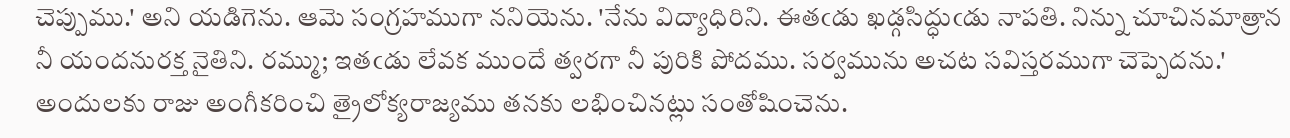చెప్పుము.' అని యడిగెను. ఆమె సంగ్రహముగా ననియెను. 'నేను విద్యాధిరిని. ఈతఁడు ఖడ్గసిద్ధుఁడు నాపతి. నిన్ను చూచినమాత్రాన నీ యందనురక్త నైతిని. రమ్ము; ఇతఁడు లేవక ముందే త్వరగా నీ పురికి పోదము. సర్వమును అచట సవిస్తరముగా చెప్పెదను.' అందులకు రాజు అంగీకరించి త్రైలోక్యరాజ్యము తనకు లభించినట్లు సంతోషించెను.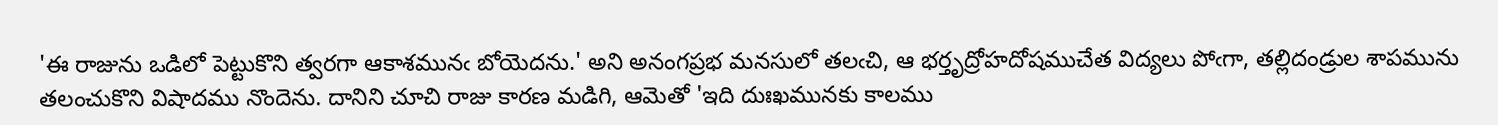'ఈ రాజును ఒడిలో పెట్టుకొని త్వరగా ఆకాశమునఁ బోయెదను.' అని అనంగప్రభ మనసులో తలఁచి, ఆ భర్తృద్రోహదోషముచేత విద్యలు పోఁగా, తల్లిదండ్రుల శాపమును తలంచుకొని విషాదము నొందెను. దానిని చూచి రాజు కారణ మడిగి, ఆమెతో 'ఇది దుఃఖమునకు కాలము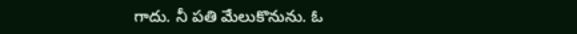గాదు. నీ పతి మేలుకొనును. ఓ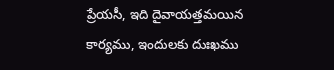ప్రేయసీ, ఇది దైవాయత్తమయిన కార్యము, ఇందులకు దుఃఖము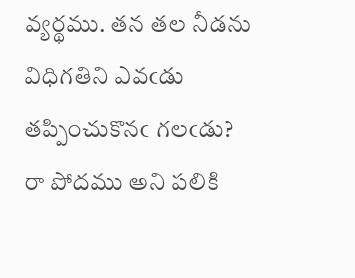వ్యర్థము. తన తల నీడను విధిగతిని ఎవఁడు తప్పించుకొనఁ గలఁడు? రా పోదము అని పలికి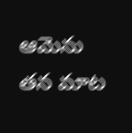ఆమెను తన మాట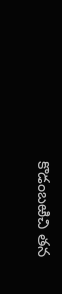కొడంబఱిచి తన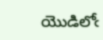యొడిలోఁ